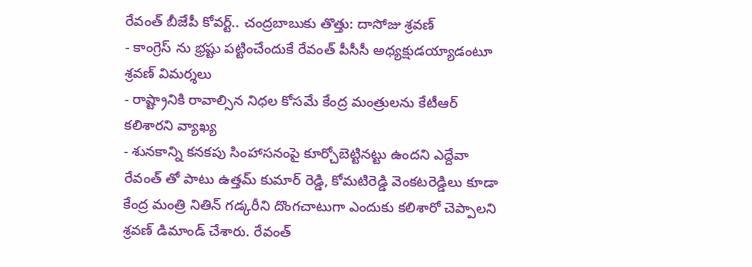రేవంత్ బీజేపీ కోవర్ట్.. చంద్రబాబుకు తొత్తు: దాసోజు శ్రవణ్
- కాంగ్రెస్ ను భ్రష్టు పట్టించేందుకే రేవంత్ పీసీసీ అధ్యక్షుడయ్యాడంటూ శ్రవణ్ విమర్శలు
- రాష్ట్రానికి రావాల్సిన నిధల కోసమే కేంద్ర మంత్రులను కేటీఆర్ కలిశారని వ్యాఖ్య
- శునకాన్ని కనకపు సింహాసనంపై కూర్చోబెట్టినట్టు ఉందని ఎద్దేవా
రేవంత్ తో పాటు ఉత్తమ్ కుమార్ రెడ్డి, కోమటిరెడ్డి వెంకటరెడ్డిలు కూడా కేంద్ర మంత్రి నితిన్ గడ్కరీని దొంగచాటుగా ఎందుకు కలిశారో చెప్పాలని శ్రవణ్ డిమాండ్ చేశారు. రేవంత్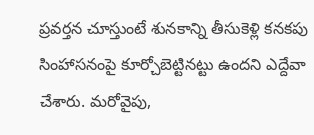ప్రవర్తన చూస్తుంటే శునకాన్ని తీసుకెళ్లి కనకపు సింహాసనంపై కూర్చోబెట్టినట్టు ఉందని ఎద్దేవా చేశారు. మరోవైపు,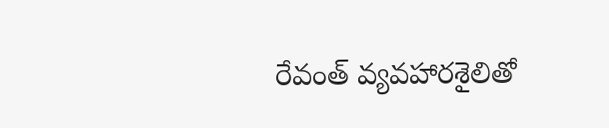రేవంత్ వ్యవహారశైలితో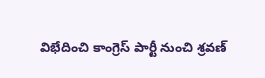విభేదించి కాంగ్రెస్ పార్టీ నుంచి శ్రవణ్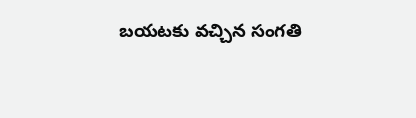బయటకు వచ్చిన సంగతి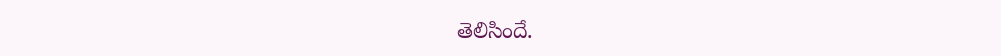తెలిసిందే.